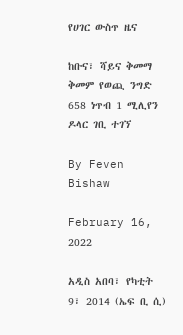የሀገር ውስጥ ዜና

ከቡና፣ ሻይና ቅመማ ቅመም የወጪ ንግድ 658 ነጥብ 1 ሚሊየን ዶላር ገቢ ተገኘ

By Feven Bishaw

February 16, 2022

አዲስ አበባ፣ የካቲት 9፣ 2014 (ኤፍ ቢ ሲ)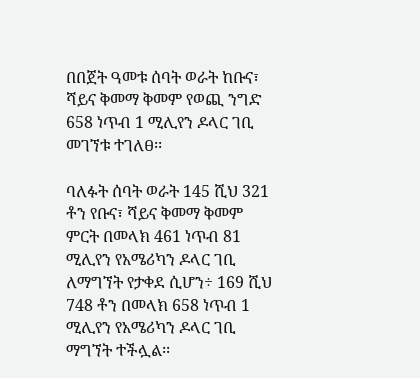በበጀት ዓመቱ ሰባት ወራት ከቡና፣ ሻይና ቅመማ ቅመም የወጪ ንግድ 658 ነጥብ 1 ሚሊየን ዶላር ገቢ መገኘቱ ተገለፀ፡፡

ባለፉት ሰባት ወራት 145 ሺህ 321 ቶን የቡና፣ ሻይና ቅመማ ቅመም ምርት በመላክ 461 ነጥብ 81 ሚሊየን የአሜሪካን ዶላር ገቢ ለማግኘት የታቀደ ሲሆን÷ 169 ሺህ 748 ቶን በመላክ 658 ነጥብ 1 ሚሊየን የአሜሪካን ዶላር ገቢ ማግኘት ተችሏል፡፡